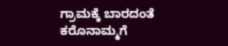ಗ್ರಾಮಕ್ಕೆ ಬಾರದಂತೆ ಕರೊನಾಮ್ಮಗೆ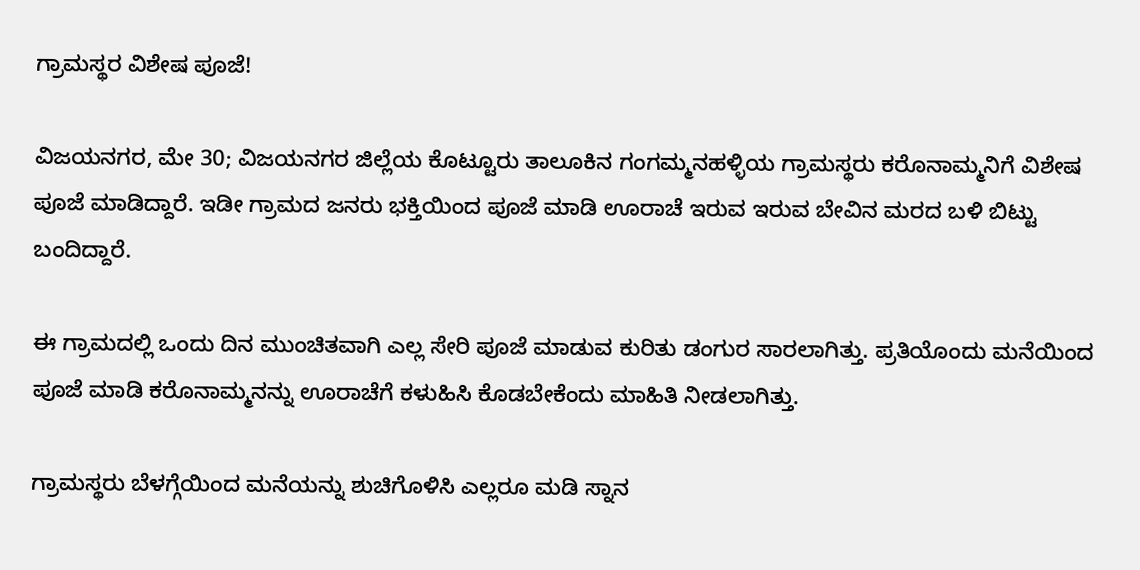ಗ್ರಾಮಸ್ಥರ ವಿಶೇಷ ಪೂಜೆ!

ವಿಜಯನಗರ, ಮೇ 30; ವಿಜಯನಗರ ಜಿಲ್ಲೆಯ ಕೊಟ್ಟೂರು ತಾಲೂಕಿನ ಗಂಗಮ್ಮನಹಳ್ಳಿಯ ಗ್ರಾಮಸ್ಥರು ಕರೊನಾಮ್ಮನಿಗೆ ವಿಶೇಷ ಪೂಜೆ ಮಾಡಿದ್ದಾರೆ. ಇಡೀ ಗ್ರಾಮದ ಜನರು ಭಕ್ತಿಯಿಂದ ಪೂಜೆ ಮಾಡಿ ಊರಾಚೆ ಇರುವ ಇರುವ ಬೇವಿನ ಮರದ ಬಳಿ ಬಿಟ್ಟು ಬಂದಿದ್ದಾರೆ.

ಈ‌ ಗ್ರಾಮದಲ್ಲಿ ಒಂದು ದಿನ‌ ಮುಂಚಿತವಾಗಿ ಎಲ್ಲ ಸೇರಿ‌ ಪೂಜೆ ಮಾಡುವ ಕುರಿತು ಡಂಗುರ ಸಾರಲಾಗಿತ್ತು. ಪ್ರತಿಯೊಂದು ಮನೆಯಿಂದ ಪೂಜೆ ಮಾಡಿ ಕರೊನಾಮ್ಮನನ್ನು ಊರಾಚೆಗೆ ಕಳುಹಿಸಿ ಕೊಡಬೇಕೆಂದು ಮಾಹಿತಿ ನೀಡಲಾಗಿತ್ತು.

ಗ್ರಾಮಸ್ಥರು ಬೆಳಗ್ಗೆಯಿಂದ ಮನೆಯನ್ನು ಶುಚಿಗೊಳಿಸಿ ಎಲ್ಲರೂ ಮಡಿ ಸ್ನಾನ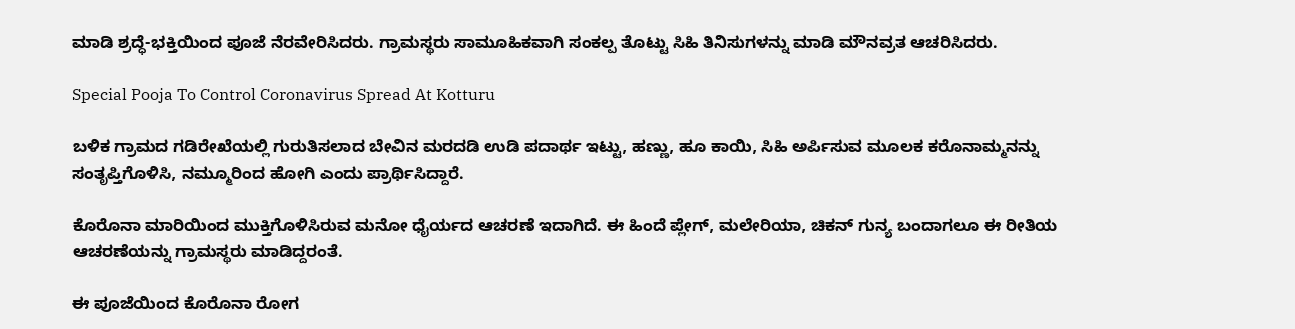ಮಾಡಿ ಶ್ರದ್ಧೆ-ಭಕ್ತಿಯಿಂದ ಪೂಜೆ ನೆರವೇರಿಸಿದರು. ಗ್ರಾಮಸ್ಥರು ಸಾಮೂಹಿಕವಾಗಿ ಸಂಕಲ್ಪ ತೊಟ್ಟು ಸಿಹಿ ತಿನಿಸುಗಳನ್ನು ಮಾಡಿ ಮೌನವ್ರತ ಆಚರಿಸಿದರು.

Special Pooja To Control Coronavirus Spread At Kotturu

ಬಳಿಕ ಗ್ರಾಮದ ಗಡಿರೇಖೆಯಲ್ಲಿ ಗುರುತಿಸಲಾದ ಬೇವಿನ ಮರದಡಿ ಉಡಿ ಪದಾರ್ಥ ಇಟ್ಟು, ಹಣ್ಣು, ಹೂ ಕಾಯಿ, ಸಿಹಿ ಅರ್ಪಿಸುವ ಮೂಲಕ ಕರೊನಾಮ್ಮನನ್ನು ಸಂತೃಪ್ತಿಗೊಳಿಸಿ, ನಮ್ಮೂರಿಂದ ಹೋಗಿ ಎಂದು ಪ್ರಾರ್ಥಿಸಿದ್ದಾರೆ.

ಕೊರೊನಾ ಮಾರಿಯಿಂದ ಮುಕ್ತಿಗೊಳಿಸಿರುವ ಮನೋ ಧೈರ್ಯದ ಆಚರಣೆ ಇದಾಗಿದೆ. ಈ‌ ಹಿಂದೆ ಪ್ಲೇಗ್, ಮಲೇರಿಯಾ, ಚಿಕನ್ ಗುನ್ಯ ಬಂದಾಗಲೂ ಈ ರೀತಿಯ ಆಚರಣೆಯನ್ನು ಗ್ರಾಮಸ್ಥರು ಮಾಡಿದ್ದರಂತೆ.

ಈ ಪೂಜೆಯಿಂದ ಕೊರೊನಾ ರೋಗ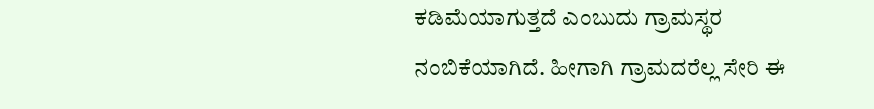ಕಡಿಮೆಯಾಗುತ್ತದೆ ಎಂಬುದು ಗ್ರಾಮಸ್ಥರ ನಂಬಿಕೆಯಾಗಿದೆ. ಹೀಗಾಗಿ ಗ್ರಾಮದರೆಲ್ಲ ಸೇರಿ ಈ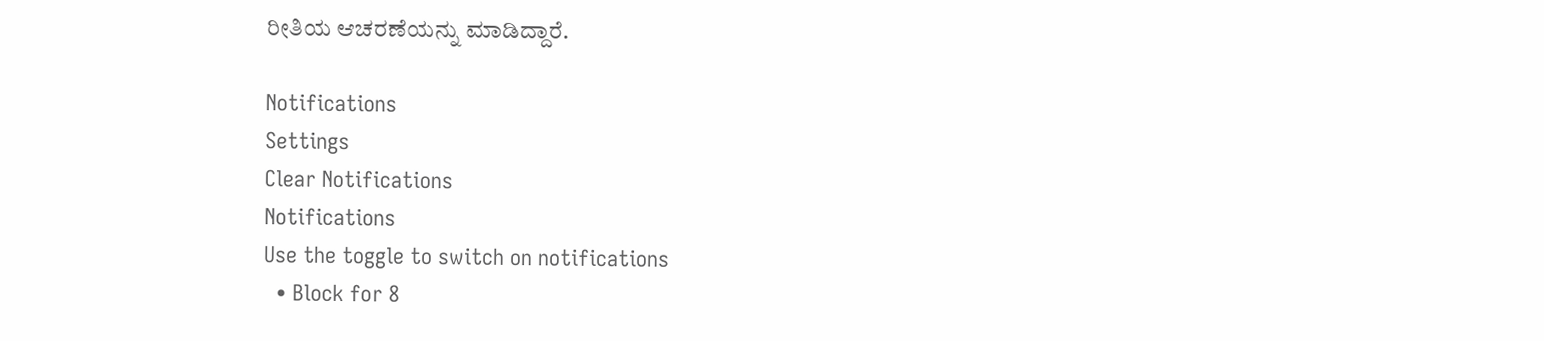ರೀತಿಯ ಆಚರಣೆಯನ್ನು ಮಾಡಿದ್ದಾರೆ.

Notifications
Settings
Clear Notifications
Notifications
Use the toggle to switch on notifications
  • Block for 8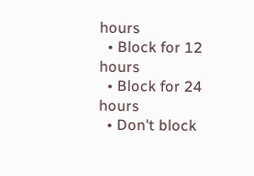hours
  • Block for 12 hours
  • Block for 24 hours
  • Don't block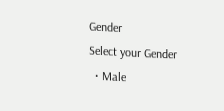Gender
Select your Gender
  • Male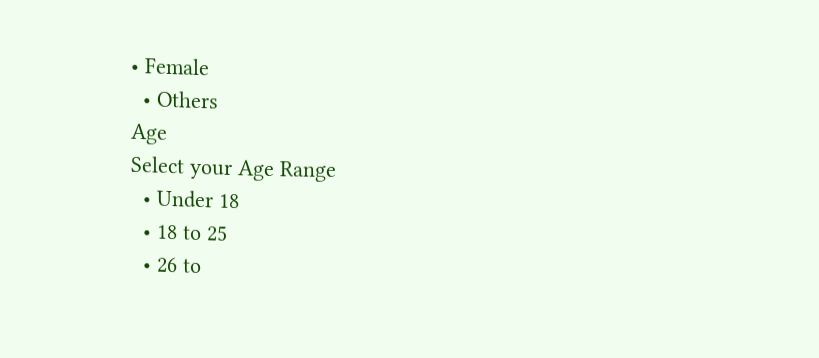• Female
  • Others
Age
Select your Age Range
  • Under 18
  • 18 to 25
  • 26 to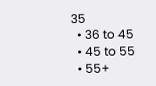35
  • 36 to 45
  • 45 to 55
  • 55+